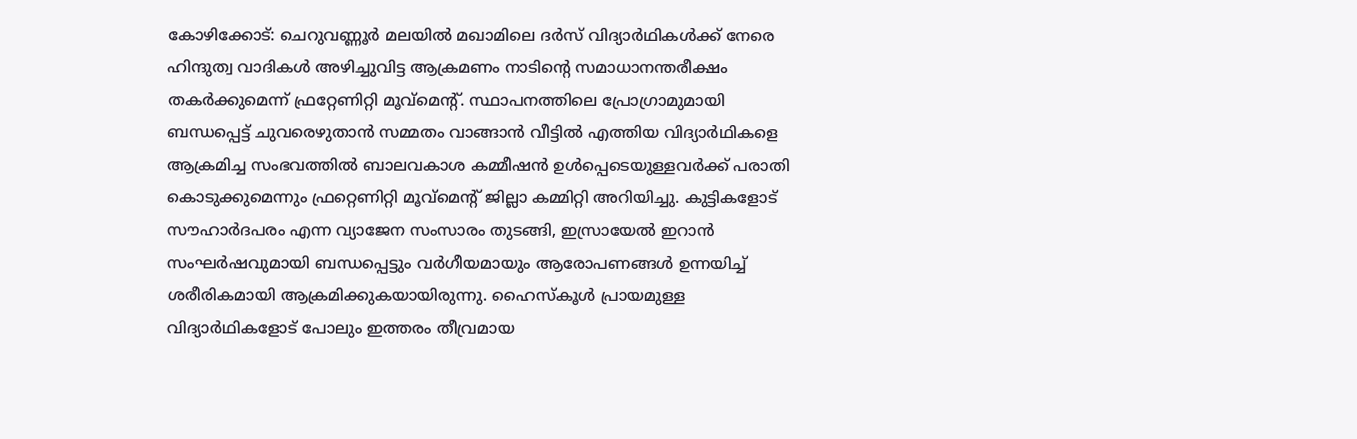കോഴിക്കോട്: ചെറുവണ്ണൂർ മലയിൽ മഖാമിലെ ദർസ് വിദ്യാർഥികൾക്ക് നേരെ ഹിന്ദുത്വ വാദികൾ അഴിച്ചുവിട്ട ആക്രമണം നാടിന്റെ സമാധാനന്തരീക്ഷം തകർക്കുമെന്ന് ഫ്രറ്റേണിറ്റി മൂവ്മെന്റ്. സ്ഥാപനത്തിലെ പ്രോഗ്രാമുമായി ബന്ധപ്പെട്ട് ചുവരെഴുതാൻ സമ്മതം വാങ്ങാൻ വീട്ടിൽ എത്തിയ വിദ്യാർഥികളെ ആക്രമിച്ച സംഭവത്തിൽ ബാലവകാശ കമ്മീഷൻ ഉൾപ്പെടെയുള്ളവർക്ക് പരാതി കൊടുക്കുമെന്നും ഫ്രറ്റെണിറ്റി മൂവ്മെന്റ് ജില്ലാ കമ്മിറ്റി അറിയിച്ചു. കുട്ടികളോട് സൗഹാർദപരം എന്ന വ്യാജേന സംസാരം തുടങ്ങി, ഇസ്രായേൽ ഇറാൻ സംഘർഷവുമായി ബന്ധപ്പെട്ടും വർഗീയമായും ആരോപണങ്ങൾ ഉന്നയിച്ച് ശരീരികമായി ആക്രമിക്കുകയായിരുന്നു. ഹൈസ്കൂൾ പ്രായമുള്ള വിദ്യാർഥികളോട് പോലും ഇത്തരം തീവ്രമായ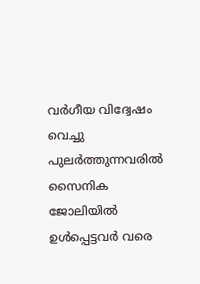വർഗീയ വിദ്വേഷം വെച്ചു പുലർത്തുന്നവരിൽ സൈനിക ജോലിയിൽ ഉൾപ്പെട്ടവർ വരെ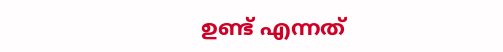ഉണ്ട് എന്നത്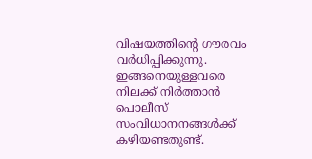വിഷയത്തിന്റെ ഗൗരവം വർധിപ്പിക്കുന്നു. ഇങ്ങനെയുള്ളവരെ നിലക്ക് നിർത്താൻ പൊലീസ് സംവിധാനനങ്ങൾക്ക് കഴിയണ്ടതുണ്ട്.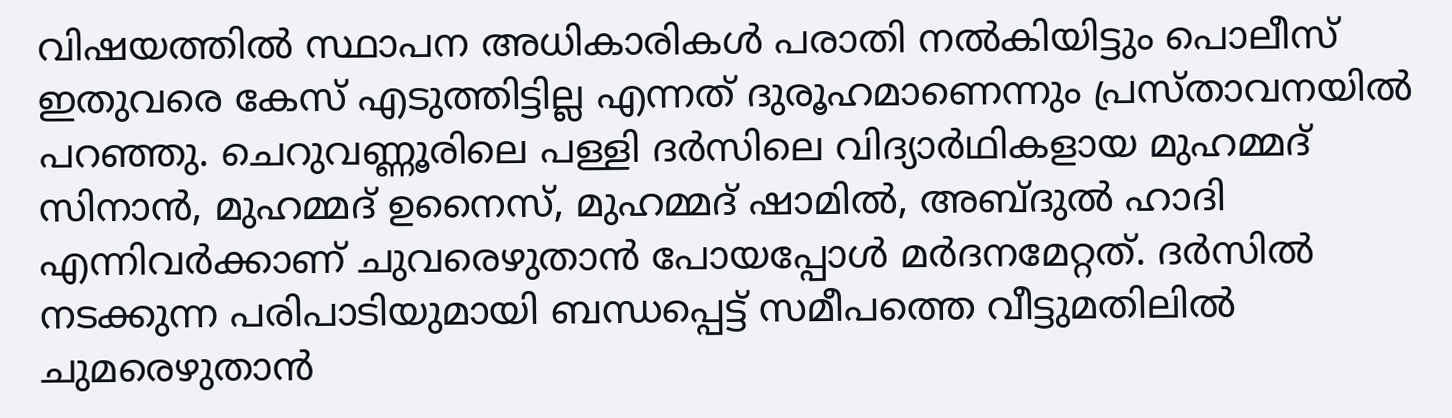വിഷയത്തിൽ സ്ഥാപന അധികാരികൾ പരാതി നൽകിയിട്ടും പൊലീസ് ഇതുവരെ കേസ് എടുത്തിട്ടില്ല എന്നത് ദുരൂഹമാണെന്നും പ്രസ്താവനയിൽ പറഞ്ഞു. ചെറുവണ്ണൂരിലെ പള്ളി ദർസിലെ വിദ്യാർഥികളായ മുഹമ്മദ് സിനാൻ, മുഹമ്മദ് ഉനൈസ്, മുഹമ്മദ് ഷാമിൽ, അബ്ദുൽ ഹാദി എന്നിവർക്കാണ് ചുവരെഴുതാൻ പോയപ്പോൾ മർദനമേറ്റത്. ദർസിൽ നടക്കുന്ന പരിപാടിയുമായി ബന്ധപ്പെട്ട് സമീപത്തെ വീട്ടുമതിലിൽ ചുമരെഴുതാൻ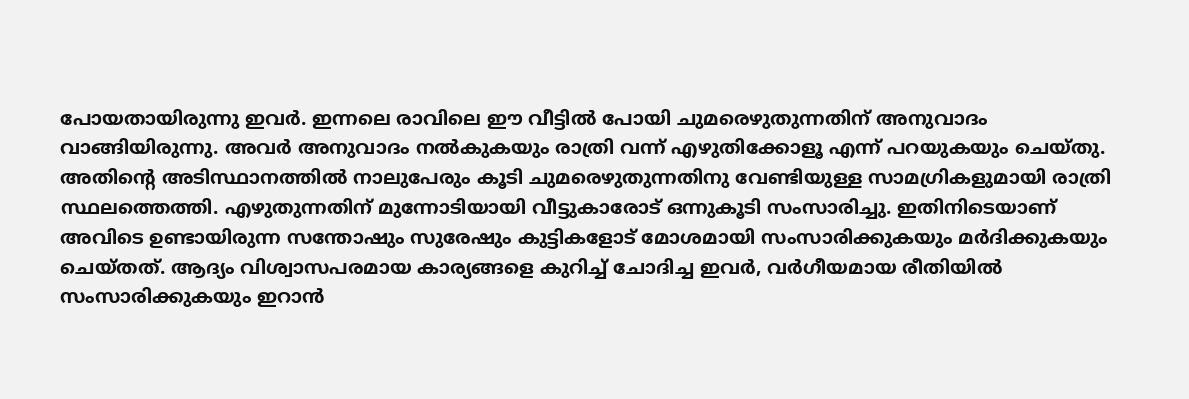പോയതായിരുന്നു ഇവർ. ഇന്നലെ രാവിലെ ഈ വീട്ടിൽ പോയി ചുമരെഴുതുന്നതിന് അനുവാദം വാങ്ങിയിരുന്നു. അവർ അനുവാദം നൽകുകയും രാത്രി വന്ന് എഴുതിക്കോളൂ എന്ന് പറയുകയും ചെയ്തു. അതിന്റെ അടിസ്ഥാനത്തിൽ നാലുപേരും കൂടി ചുമരെഴുതുന്നതിനു വേണ്ടിയുള്ള സാമഗ്രികളുമായി രാത്രി സ്ഥലത്തെത്തി. എഴുതുന്നതിന് മുന്നോടിയായി വീട്ടുകാരോട് ഒന്നുകൂടി സംസാരിച്ചു. ഇതിനിടെയാണ് അവിടെ ഉണ്ടായിരുന്ന സന്തോഷും സുരേഷും കുട്ടികളോട് മോശമായി സംസാരിക്കുകയും മർദിക്കുകയും ചെയ്തത്. ആദ്യം വിശ്വാസപരമായ കാര്യങ്ങളെ കുറിച്ച് ചോദിച്ച ഇവർ, വർഗീയമായ രീതിയിൽ സംസാരിക്കുകയും ഇറാൻ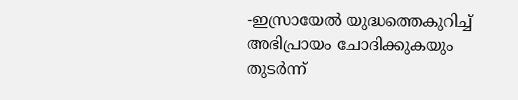-ഇസ്രായേൽ യുദ്ധത്തെകുറിച്ച് അഭിപ്രായം ചോദിക്കുകയും തുടർന്ന്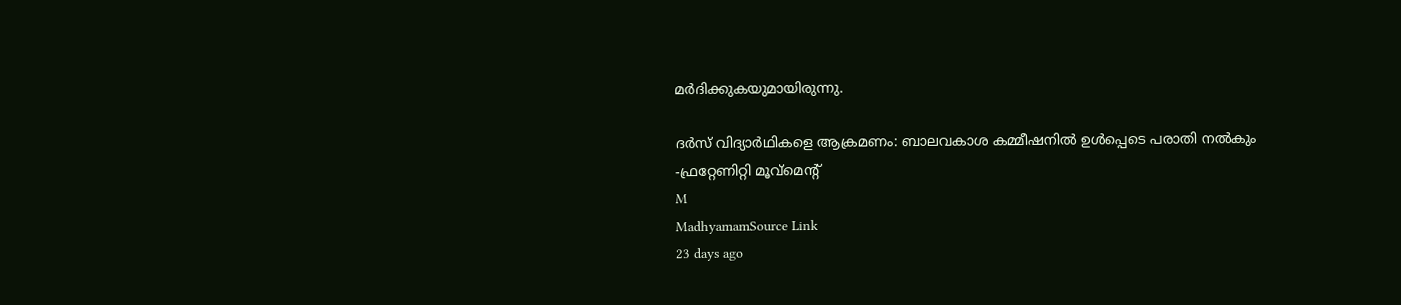മർദിക്കുകയുമായിരുന്നു.

ദർസ് വിദ്യാർഥികളെ ആക്രമണം: ബാലവകാശ കമ്മീഷനിൽ ഉൾപ്പെടെ പരാതി നൽകും -ഫ്രറ്റേണിറ്റി മൂവ്മെന്റ്
M
MadhyamamSource Link
23 days ago